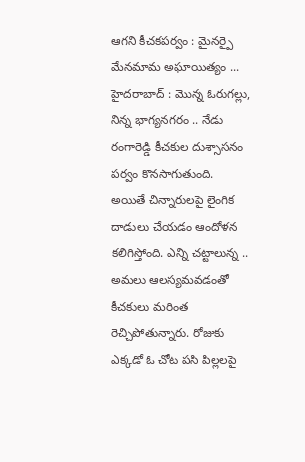ఆగని కీచకపర్వం : మైనర్పై మేనమామ అఘాయిత్యం ...
హైదరాబాద్ : మొన్న ఓరుగల్లు, నిన్న భాగ్యనగరం .. నేడు రంగారెడ్డి కీచకుల దుశ్సాసనం పర్వం కొనసాగుతుంది. అయితే చిన్నారులపై లైంగిక దాడులు చేయడం ఆందోళన కలిగిస్తోంది. ఎన్ని చట్టాలున్న .. అమలు ఆలస్యమవడంతో కీచకులు మరింత రెచ్చిపోతున్నారు. రోజుకు ఎక్కడో ఓ చోట పసి పిల్లలపై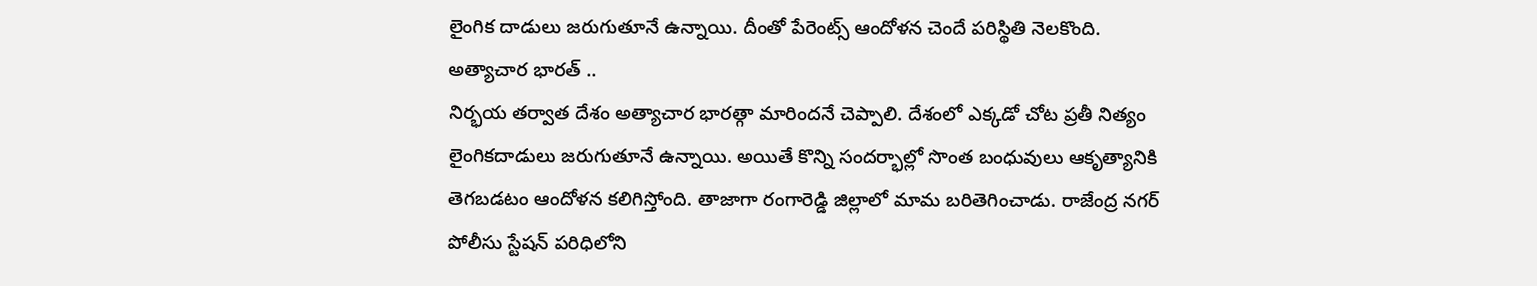లైంగిక దాడులు జరుగుతూనే ఉన్నాయి. దీంతో పేరెంట్స్ ఆందోళన చెందే పరిస్థితి నెలకొంది.
అత్యాచార భారత్ ..
నిర్భయ తర్వాత దేశం అత్యాచార భారత్గా మారిందనే చెప్పాలి. దేశంలో ఎక్కడో చోట ప్రతీ నిత్యం లైంగికదాడులు జరుగుతూనే ఉన్నాయి. అయితే కొన్ని సందర్భాల్లో సొంత బంధువులు ఆకృత్యానికి తెగబడటం ఆందోళన కలిగిస్తోంది. తాజాగా రంగారెడ్డి జిల్లాలో మామ బరితెగించాడు. రాజేంద్ర నగర్ పోలీసు స్టేషన్ పరిధిలోని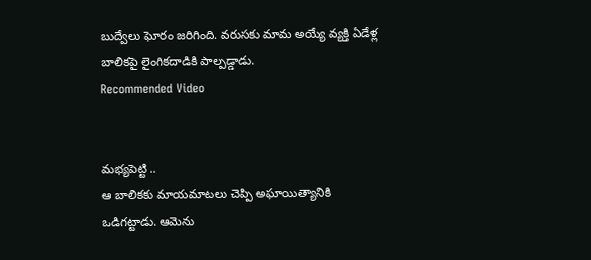బుద్వేలు ఘోరం జరిగింది. వరుసకు మామ అయ్యే వ్యక్తి ఏడేళ్ల బాలికపై లైంగికదాడికి పాల్పడ్డాడు.
Recommended Video


మభ్యపెట్టి ..
ఆ బాలికకు మాయమాటలు చెప్పి అఘాయిత్యానికి ఒడిగట్టాడు. ఆమెను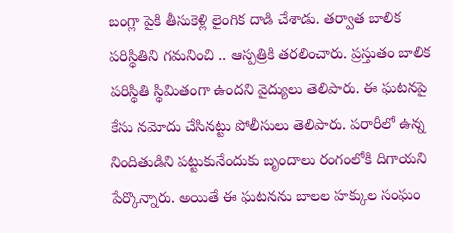బంగ్లా పైకి తీసుకెళ్లి లైంగిక దాడి చేశాడు. తర్వాత బాలిక పరిస్థితిని గమనించి .. ఆస్పత్రికి తరలించారు. ప్రస్తుతం బాలిక పరిస్థితి స్థిమితంగా ఉందని వైద్యులు తెలిపారు. ఈ ఘటనపై కేసు నమోదు చేసినట్టు పోలీసులు తెలిపారు. పరారీలో ఉన్న నిందితుడిని పట్టుకునేందుకు బృందాలు రంగంలోకి దిగాయని పేర్కొన్నారు. అయితే ఈ ఘటనను బాలల హక్కుల సంఘం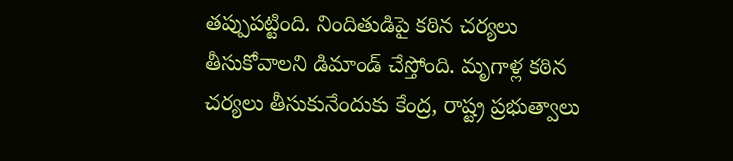తప్పుపట్టింది. నిందితుడిపై కఠిన చర్యలు తీసుకోవాలని డిమాండ్ చేస్తోంది. మృగాళ్ల కఠిన చర్యలు తీసుకునేందుకు కేంద్ర, రాష్ట్ర ప్రభుత్వాలు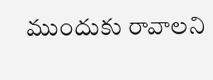ముందుకు రావాలని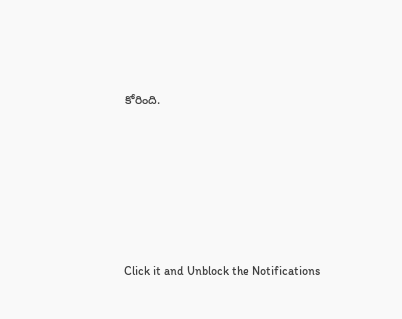కోరింది.












Click it and Unblock the Notifications